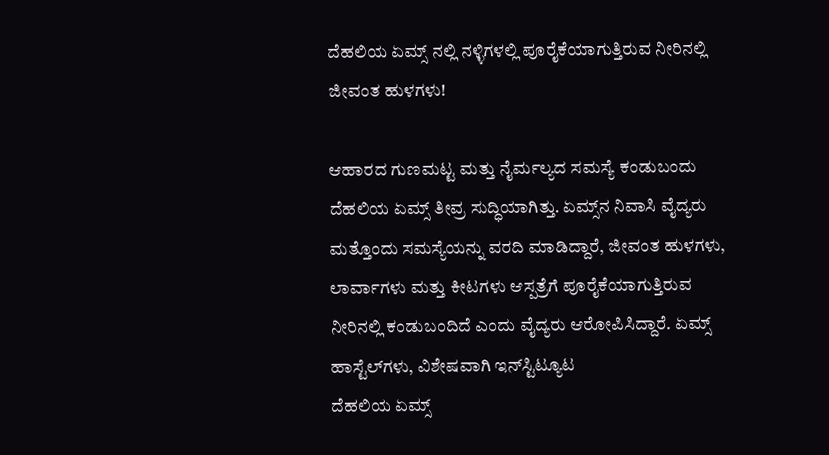ದೆಹಲಿಯ ಏಮ್ಸ್ ನಲ್ಲಿ ನಳ್ಳಿಗಳಲ್ಲಿ ಪೂರೈಕೆಯಾಗುತ್ತಿರುವ ನೀರಿನಲ್ಲಿ ಜೀವಂತ ಹುಳಗಳು!

ಆಹಾರದ ಗುಣಮಟ್ಟ ಮತ್ತು ನೈರ್ಮಲ್ಯದ ಸಮಸ್ಯೆ ಕಂಡುಬಂದು ದೆಹಲಿಯ ಏಮ್ಸ್ ತೀವ್ರ ಸುದ್ಧಿಯಾಗಿತ್ತು. ಏಮ್ಸ್‌ನ ನಿವಾಸಿ ವೈದ್ಯರು ಮತ್ತೊಂದು ಸಮಸ್ಯೆಯನ್ನು ವರದಿ ಮಾಡಿದ್ದಾರೆ, ಜೀವಂತ ಹುಳಗಳು, ಲಾರ್ವಾಗಳು ಮತ್ತು ಕೀಟಗಳು ಆಸ್ಪತ್ರೆಗೆ ಪೂರೈಕೆಯಾಗುತ್ತಿರುವ ನೀರಿನಲ್ಲಿ ಕಂಡುಬಂದಿದೆ ಎಂದು ವೈದ್ಯರು ಆರೋಪಿಸಿದ್ದಾರೆ. ಏಮ್ಸ್ ಹಾಸ್ಟೆಲ್‌ಗಳು, ವಿಶೇಷವಾಗಿ ಇನ್‌ಸ್ಟಿಟ್ಯೂಟ
ದೆಹಲಿಯ ಏಮ್ಸ್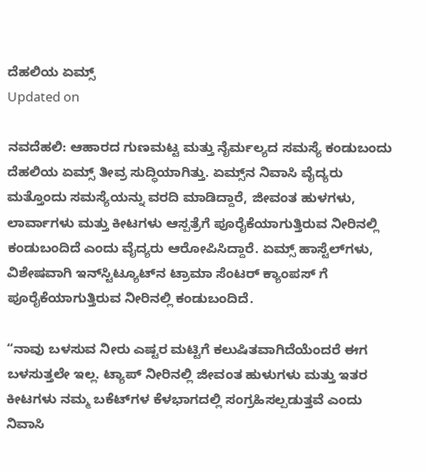ದೆಹಲಿಯ ಏಮ್ಸ್
Updated on

ನವದೆಹಲಿ: ಆಹಾರದ ಗುಣಮಟ್ಟ ಮತ್ತು ನೈರ್ಮಲ್ಯದ ಸಮಸ್ಯೆ ಕಂಡುಬಂದು ದೆಹಲಿಯ ಏಮ್ಸ್ ತೀವ್ರ ಸುದ್ಧಿಯಾಗಿತ್ತು. ಏಮ್ಸ್‌ನ ನಿವಾಸಿ ವೈದ್ಯರು ಮತ್ತೊಂದು ಸಮಸ್ಯೆಯನ್ನು ವರದಿ ಮಾಡಿದ್ದಾರೆ, ಜೀವಂತ ಹುಳಗಳು, ಲಾರ್ವಾಗಳು ಮತ್ತು ಕೀಟಗಳು ಆಸ್ಪತ್ರೆಗೆ ಪೂರೈಕೆಯಾಗುತ್ತಿರುವ ನೀರಿನಲ್ಲಿ ಕಂಡುಬಂದಿದೆ ಎಂದು ವೈದ್ಯರು ಆರೋಪಿಸಿದ್ದಾರೆ. ಏಮ್ಸ್ ಹಾಸ್ಟೆಲ್‌ಗಳು, ವಿಶೇಷವಾಗಿ ಇನ್‌ಸ್ಟಿಟ್ಯೂಟ್‌ನ ಟ್ರಾಮಾ ಸೆಂಟರ್ ಕ್ಯಾಂಪಸ್‌ ಗೆ ಪೂರೈಕೆಯಾಗುತ್ತಿರುವ ನೀರಿನಲ್ಲಿ ಕಂಡುಬಂದಿದೆ.

“ನಾವು ಬಳಸುವ ನೀರು ಎಷ್ಟರ ಮಟ್ಟಿಗೆ ಕಲುಷಿತವಾಗಿದೆಯೆಂದರೆ ಈಗ ಬಳಸುತ್ತಲೇ ಇಲ್ಲ. ಟ್ಯಾಪ್ ನೀರಿನಲ್ಲಿ ಜೀವಂತ ಹುಳುಗಳು ಮತ್ತು ಇತರ ಕೀಟಗಳು ನಮ್ಮ ಬಕೆಟ್‌ಗಳ ಕೆಳಭಾಗದಲ್ಲಿ ಸಂಗ್ರಹಿಸಲ್ಪಡುತ್ತವೆ ಎಂದು ನಿವಾಸಿ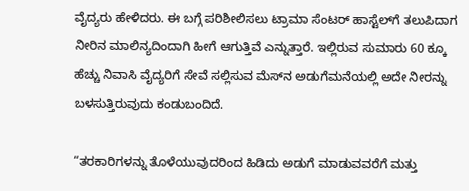ವೈದ್ಯರು ಹೇಳಿದರು. ಈ ಬಗ್ಗೆ ಪರಿಶೀಲಿಸಲು ಟ್ರಾಮಾ ಸೆಂಟರ್ ಹಾಸ್ಟೆಲ್‌ಗೆ ತಲುಪಿದಾಗ ನೀರಿನ ಮಾಲಿನ್ಯದಿಂದಾಗಿ ಹೀಗೆ ಆಗುತ್ತಿವೆ ಎನ್ನುತ್ತಾರೆ. ಇಲ್ಲಿರುವ ಸುಮಾರು 60 ಕ್ಕೂ ಹೆಚ್ಚು ನಿವಾಸಿ ವೈದ್ಯರಿಗೆ ಸೇವೆ ಸಲ್ಲಿಸುವ ಮೆಸ್‌ನ ಅಡುಗೆಮನೆಯಲ್ಲಿ ಅದೇ ನೀರನ್ನು ಬಳಸುತ್ತಿರುವುದು ಕಂಡುಬಂದಿದೆ.

“ತರಕಾರಿಗಳನ್ನು ತೊಳೆಯುವುದರಿಂದ ಹಿಡಿದು ಅಡುಗೆ ಮಾಡುವವರೆಗೆ ಮತ್ತು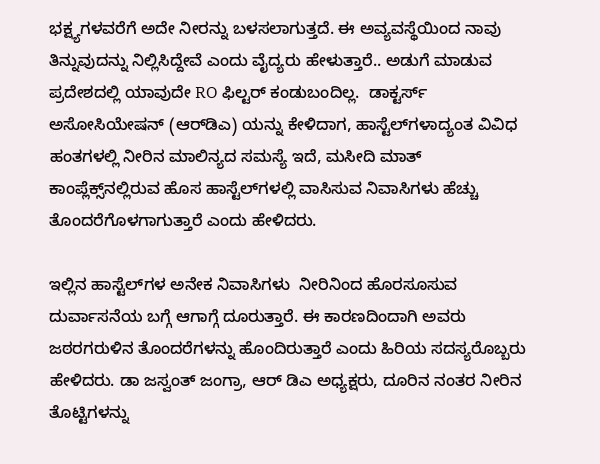ಭಕ್ಷ್ಯಗಳವರೆಗೆ ಅದೇ ನೀರನ್ನು ಬಳಸಲಾಗುತ್ತದೆ. ಈ ಅವ್ಯವಸ್ಥೆಯಿಂದ ನಾವು ತಿನ್ನುವುದನ್ನು ನಿಲ್ಲಿಸಿದ್ದೇವೆ ಎಂದು ವೈದ್ಯರು ಹೇಳುತ್ತಾರೆ.. ಅಡುಗೆ ಮಾಡುವ ಪ್ರದೇಶದಲ್ಲಿ ಯಾವುದೇ RO ಫಿಲ್ಟರ್ ಕಂಡುಬಂದಿಲ್ಲ.  ಡಾಕ್ಟರ್ಸ್ ಅಸೋಸಿಯೇಷನ್ (ಆರ್‌ಡಿಎ) ಯನ್ನು ಕೇಳಿದಾಗ, ಹಾಸ್ಟೆಲ್‌ಗಳಾದ್ಯಂತ ವಿವಿಧ ಹಂತಗಳಲ್ಲಿ ನೀರಿನ ಮಾಲಿನ್ಯದ ಸಮಸ್ಯೆ ಇದೆ, ಮಸೀದಿ ಮಾತ್ ಕಾಂಪ್ಲೆಕ್ಸ್‌ನಲ್ಲಿರುವ ಹೊಸ ಹಾಸ್ಟೆಲ್‌ಗಳಲ್ಲಿ ವಾಸಿಸುವ ನಿವಾಸಿಗಳು ಹೆಚ್ಚು ತೊಂದರೆಗೊಳಗಾಗುತ್ತಾರೆ ಎಂದು ಹೇಳಿದರು.

ಇಲ್ಲಿನ ಹಾಸ್ಟೆಲ್‌ಗಳ ಅನೇಕ ನಿವಾಸಿಗಳು  ನೀರಿನಿಂದ ಹೊರಸೂಸುವ ದುರ್ವಾಸನೆಯ ಬಗ್ಗೆ ಆಗಾಗ್ಗೆ ದೂರುತ್ತಾರೆ. ಈ ಕಾರಣದಿಂದಾಗಿ ಅವರು ಜಠರಗರುಳಿನ ತೊಂದರೆಗಳನ್ನು ಹೊಂದಿರುತ್ತಾರೆ ಎಂದು ಹಿರಿಯ ಸದಸ್ಯರೊಬ್ಬರು ಹೇಳಿದರು. ಡಾ ಜಸ್ವಂತ್ ಜಂಗ್ರಾ, ಆರ್ ಡಿಎ ಅಧ್ಯಕ್ಷರು, ದೂರಿನ ನಂತರ ನೀರಿನ ತೊಟ್ಟಿಗಳನ್ನು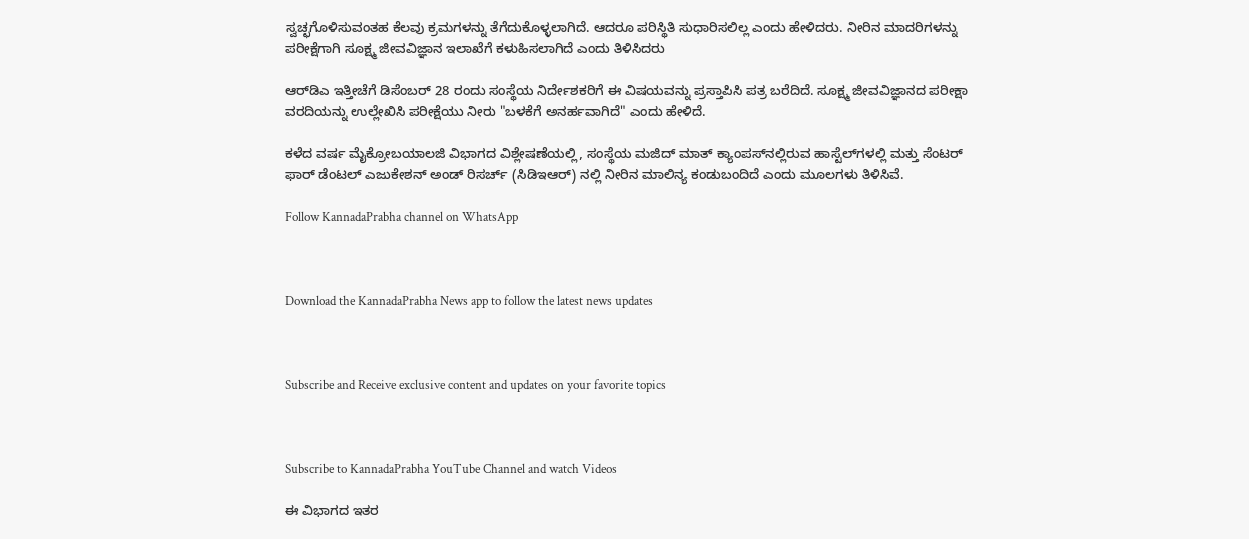ಸ್ವಚ್ಛಗೊಳಿಸುವಂತಹ ಕೆಲವು ಕ್ರಮಗಳನ್ನು ತೆಗೆದುಕೊಳ್ಳಲಾಗಿದೆ. ಆದರೂ ಪರಿಸ್ಥಿತಿ ಸುಧಾರಿಸಲಿಲ್ಲ ಎಂದು ಹೇಳಿದರು. ನೀರಿನ ಮಾದರಿಗಳನ್ನು ಪರೀಕ್ಷೆಗಾಗಿ ಸೂಕ್ಷ್ಮ ಜೀವವಿಜ್ಞಾನ ಇಲಾಖೆಗೆ ಕಳುಹಿಸಲಾಗಿದೆ ಎಂದು ತಿಳಿಸಿದರು

ಆರ್‌ಡಿಎ ಇತ್ತೀಚೆಗೆ ಡಿಸೆಂಬರ್ 28 ರಂದು ಸಂಸ್ಥೆಯ ನಿರ್ದೇಶಕರಿಗೆ ಈ ವಿಷಯವನ್ನು ಪ್ರಸ್ತಾಪಿಸಿ ಪತ್ರ ಬರೆದಿದೆ. ಸೂಕ್ಷ್ಮ ಜೀವವಿಜ್ಞಾನದ ಪರೀಕ್ಷಾ ವರದಿಯನ್ನು ಉಲ್ಲೇಖಿಸಿ ಪರೀಕ್ಷೆಯು ನೀರು "ಬಳಕೆಗೆ ಅನರ್ಹವಾಗಿದೆ" ಎಂದು ಹೇಳಿದೆ.

ಕಳೆದ ವರ್ಷ ಮೈಕ್ರೋಬಯಾಲಜಿ ವಿಭಾಗದ ವಿಶ್ಲೇಷಣೆಯಲ್ಲಿ, ಸಂಸ್ಥೆಯ ಮಜಿದ್ ಮಾತ್ ಕ್ಯಾಂಪಸ್‌ನಲ್ಲಿರುವ ಹಾಸ್ಟೆಲ್‌ಗಳಲ್ಲಿ ಮತ್ತು ಸೆಂಟರ್ ಫಾರ್ ಡೆಂಟಲ್ ಎಜುಕೇಶನ್ ಅಂಡ್ ರಿಸರ್ಚ್ (ಸಿಡಿಇಆರ್) ನಲ್ಲಿ ನೀರಿನ ಮಾಲಿನ್ಯ ಕಂಡುಬಂದಿದೆ ಎಂದು ಮೂಲಗಳು ತಿಳಿಸಿವೆ.

Follow KannadaPrabha channel on WhatsApp



Download the KannadaPrabha News app to follow the latest news updates



Subscribe and Receive exclusive content and updates on your favorite topics



Subscribe to KannadaPrabha YouTube Channel and watch Videos

ಈ ವಿಭಾಗದ ಇತರ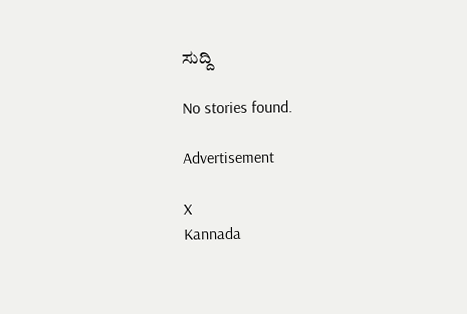ಸುದ್ದಿ

No stories found.

Advertisement

X
Kannada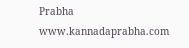Prabha
www.kannadaprabha.com